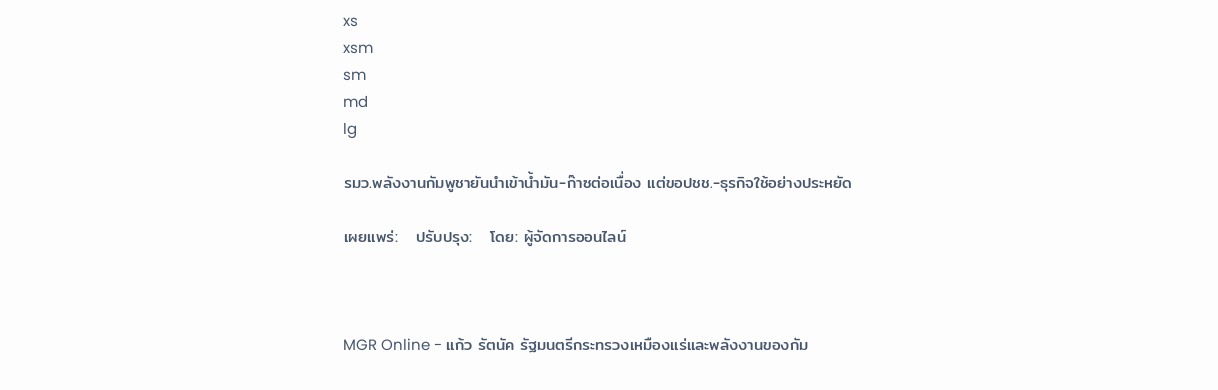xs
xsm
sm
md
lg

รมว.พลังงานกัมพูชายันนำเข้าน้ำมัน-ก๊าซต่อเนื่อง แต่ขอปชช.-ธุรกิจใช้อย่างประหยัด

เผยแพร่:   ปรับปรุง:   โดย: ผู้จัดการออนไลน์



MGR Online - แก้ว รัตนัค รัฐมนตรีกระทรวงเหมืองแร่และพลังงานของกัม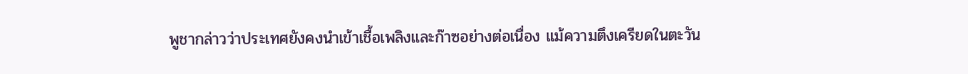พูชากล่าวว่าประเทศยังคงนำเข้าเชื้อเพลิงและก๊าซอย่างต่อเนื่อง แม้ความตึงเครียดในตะวัน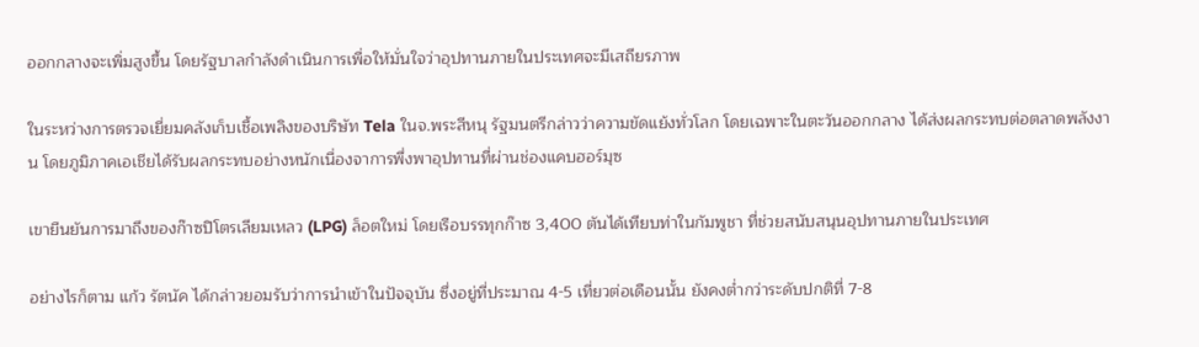ออกกลางจะเพิ่มสูงขึ้น โดยรัฐบาลกำลังดำเนินการเพื่อให้มั่นใจว่าอุปทานภายในประเทศจะมีเสถียรภาพ

ในระหว่างการตรวจเยี่ยมคลังเก็บเชื้อเพลิงของบริษัท Tela ในจ.พระสีหนุ รัฐมนตรีกล่าวว่าความขัดแย้งทั่วโลก โดยเฉพาะในตะวันออกกลาง ได้ส่งผลกระทบต่อตลาดพลังงาน โดยภูมิภาคเอเชียได้รับผลกระทบอย่างหนักเนื่องจาการพึ่งพาอุปทานที่ผ่านช่องแคบฮอร์มุซ

เขายืนยันการมาถึงของก๊าซปิโตรเลียมเหลว (LPG) ล็อตใหม่ โดยเรือบรรทุกก๊าซ 3,400 ตันได้เทียบท่าในกัมพูชา ที่ช่วยสนับสนุนอุปทานภายในประเทศ

อย่างไรก็ตาม แก้ว รัตนัค ได้กล่าวยอมรับว่าการนำเข้าในปัจจุบัน ซึ่งอยู่ที่ประมาณ 4-5 เที่ยวต่อเดือนนั้น ยังคงต่ำกว่าระดับปกติที่ 7-8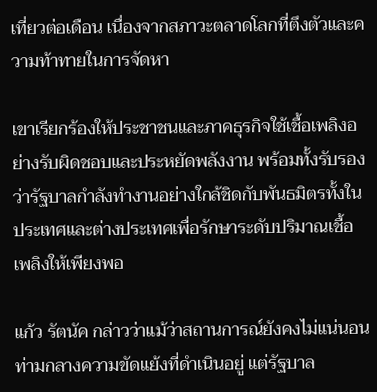เที่ยวต่อเดือน เนื่องจากสภาวะตลาดโลกที่ตึงตัวและความท้าทายในการจัดหา

เขาเรียกร้องให้ประชาชนและภาคธุรกิจใช้เชื้อเพลิงอย่างรับผิดชอบและประหยัดพลังงาน พร้อมทั้งรับรองว่ารัฐบาลกำลังทำงานอย่างใกล้ชิดกับพันธมิตรทั้งในประเทศและต่างประเทศเพื่อรักษาระดับปริมาณเชื้อเพลิงให้เพียงพอ

แก้ว รัตนัค กล่าวว่าแม้ว่าสถานการณ์ยังคงไม่แน่นอนท่ามกลางความขัดแย้งที่ดำเนินอยู่ แต่รัฐบาล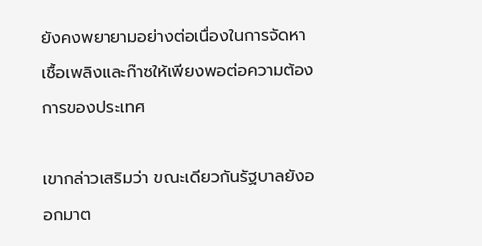ยังคงพยายามอย่างต่อเนื่องในการจัดหาเชื้อเพลิงและก๊าซให้เพียงพอต่อความต้องการของประเทศ

เขากล่าวเสริมว่า ขณะเดียวกันรัฐบาลยังออกมาต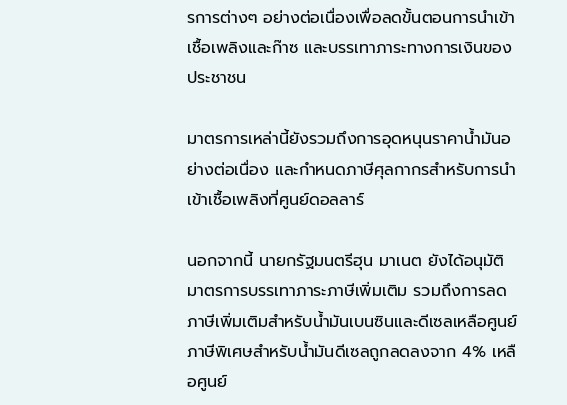รการต่างๆ อย่างต่อเนื่องเพื่อลดขั้นตอนการนำเข้าเชื้อเพลิงและก๊าซ และบรรเทาภาระทางการเงินของประชาชน

มาตรการเหล่านี้ยังรวมถึงการอุดหนุนราคาน้ำมันอย่างต่อเนื่อง และกำหนดภาษีศุลกากรสำหรับการนำเข้าเชื้อเพลิงที่ศูนย์ดอลลาร์

นอกจากนี้ นายกรัฐมนตรีฮุน มาเนต ยังได้อนุมัติมาตรการบรรเทาภาระภาษีเพิ่มเติม รวมถึงการลดภาษีเพิ่มเติมสำหรับน้ำมันเบนซินและดีเซลเหลือศูนย์ ภาษีพิเศษสำหรับน้ำมันดีเซลถูกลดลงจาก 4% เหลือศูนย์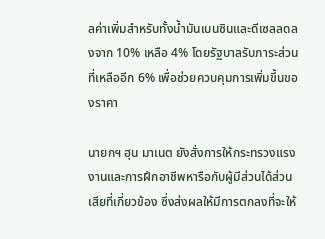ลค่าเพิ่มสำหรับทั้งน้ำมันเบนซินและดีเซลลดลงจาก 10% เหลือ 4% โดยรัฐบาลรับภาระส่วนที่เหลืออีก 6% เพื่อช่วยควบคุมการเพิ่มขึ้นของราคา

นายกฯ ฮุน มาเนต ยังสั่งการให้กระทรวงแรงงานและการฝึกอาชีพหารือกับผู้มีส่วนได้ส่วนเสียที่เกี่ยวข้อง ซึ่งส่งผลให้มีการตกลงที่จะให้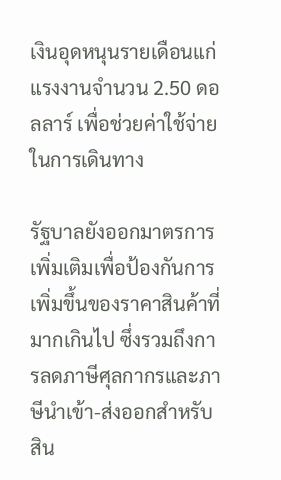เงินอุดหนุนรายเดือนแก่แรงงานจำนวน 2.50 ดอลลาร์ เพื่อช่วยค่าใช้จ่ายในการเดินทาง

รัฐบาลยังออกมาตรการเพิ่มเติมเพื่อป้องกันการเพิ่มขึ้นของราคาสินค้าที่มากเกินไป ซึ่งรวมถึงการลดภาษีศุลกากรและภาษีนำเข้า-ส่งออกสำหรับสิน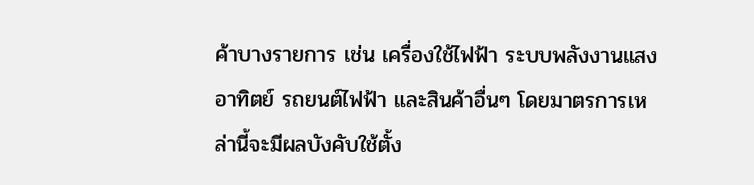ค้าบางรายการ เช่น เครื่องใช้ไฟฟ้า ระบบพลังงานแสงอาทิตย์ รถยนต์ไฟฟ้า และสินค้าอื่นๆ โดยมาตรการเหล่านี้จะมีผลบังคับใช้ตั้ง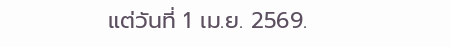แต่วันที่ 1 เม.ย. 2569.